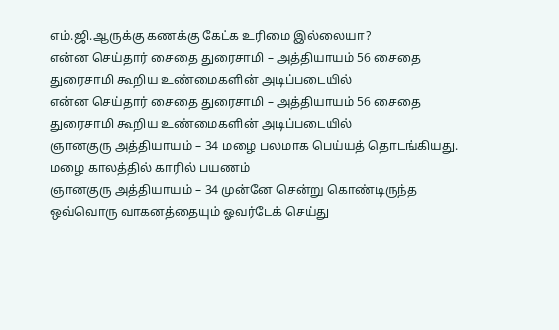எம்.ஜி.ஆருக்கு கணக்கு கேட்க உரிமை இல்லையா?
என்ன செய்தார் சைதை துரைசாமி – அத்தியாயம் 56 சைதை துரைசாமி கூறிய உண்மைகளின் அடிப்படையில்
என்ன செய்தார் சைதை துரைசாமி – அத்தியாயம் 56 சைதை துரைசாமி கூறிய உண்மைகளின் அடிப்படையில்
ஞானகுரு அத்தியாயம் – 34 மழை பலமாக பெய்யத் தொடங்கியது. மழை காலத்தில் காரில் பயணம்
ஞானகுரு அத்தியாயம் – 34 முன்னே சென்று கொண்டிருந்த ஒவ்வொரு வாகனத்தையும் ஓவர்டேக் செய்து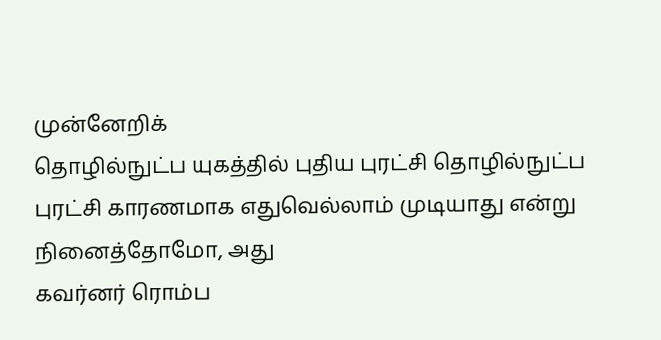முன்னேறிக்
தொழில்நுட்ப யுகத்தில் புதிய புரட்சி தொழில்நுட்ப புரட்சி காரணமாக எதுவெல்லாம் முடியாது என்று நினைத்தோமோ, அது
கவர்னர் ரொம்ப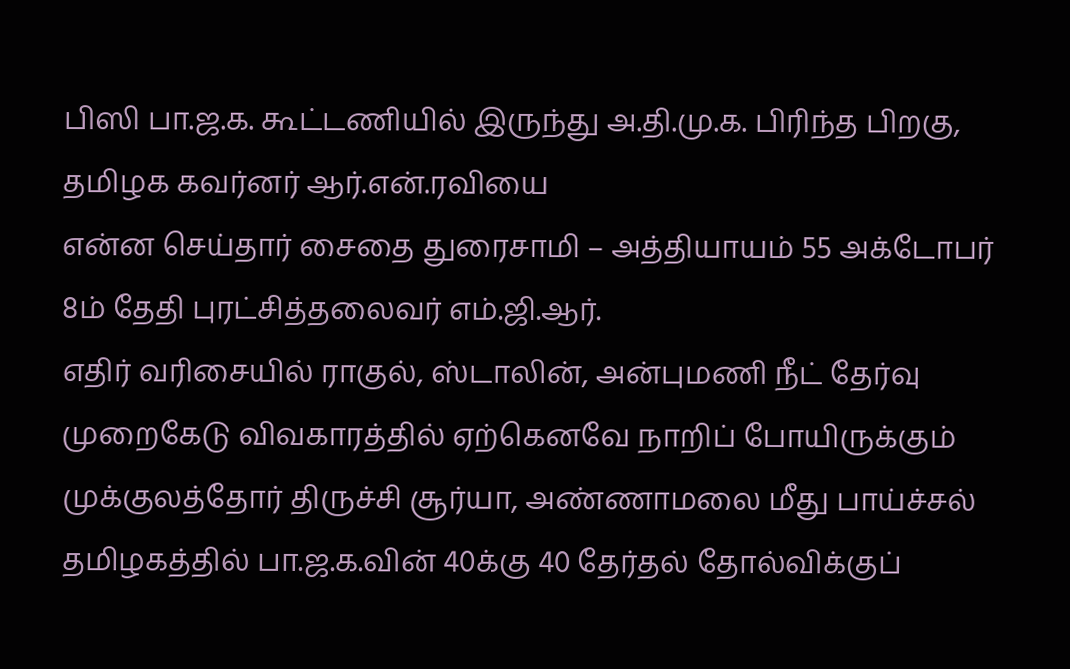பிஸி பா.ஜ.க. கூட்டணியில் இருந்து அ.தி.மு.க. பிரிந்த பிறகு, தமிழக கவர்னர் ஆர்.என்.ரவியை
என்ன செய்தார் சைதை துரைசாமி – அத்தியாயம் 55 அக்டோபர் 8ம் தேதி புரட்சித்தலைவர் எம்.ஜி.ஆர்.
எதிர் வரிசையில் ராகுல், ஸ்டாலின், அன்புமணி நீட் தேர்வு முறைகேடு விவகாரத்தில் ஏற்கெனவே நாறிப் போயிருக்கும்
முக்குலத்தோர் திருச்சி சூர்யா, அண்ணாமலை மீது பாய்ச்சல் தமிழகத்தில் பா.ஜ.க.வின் 40க்கு 40 தேர்தல் தோல்விக்குப்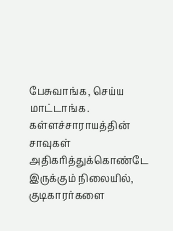பேசுவாங்க, செய்ய மாட்டாங்க. கள்ளச்சாராயத்தின் சாவுகள் அதிகரித்துக்கொண்டே இருக்கும் நிலையில், குடிகாரர்களை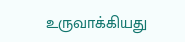உருவாக்கியது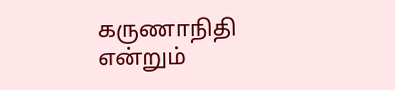கருணாநிதி என்றும்